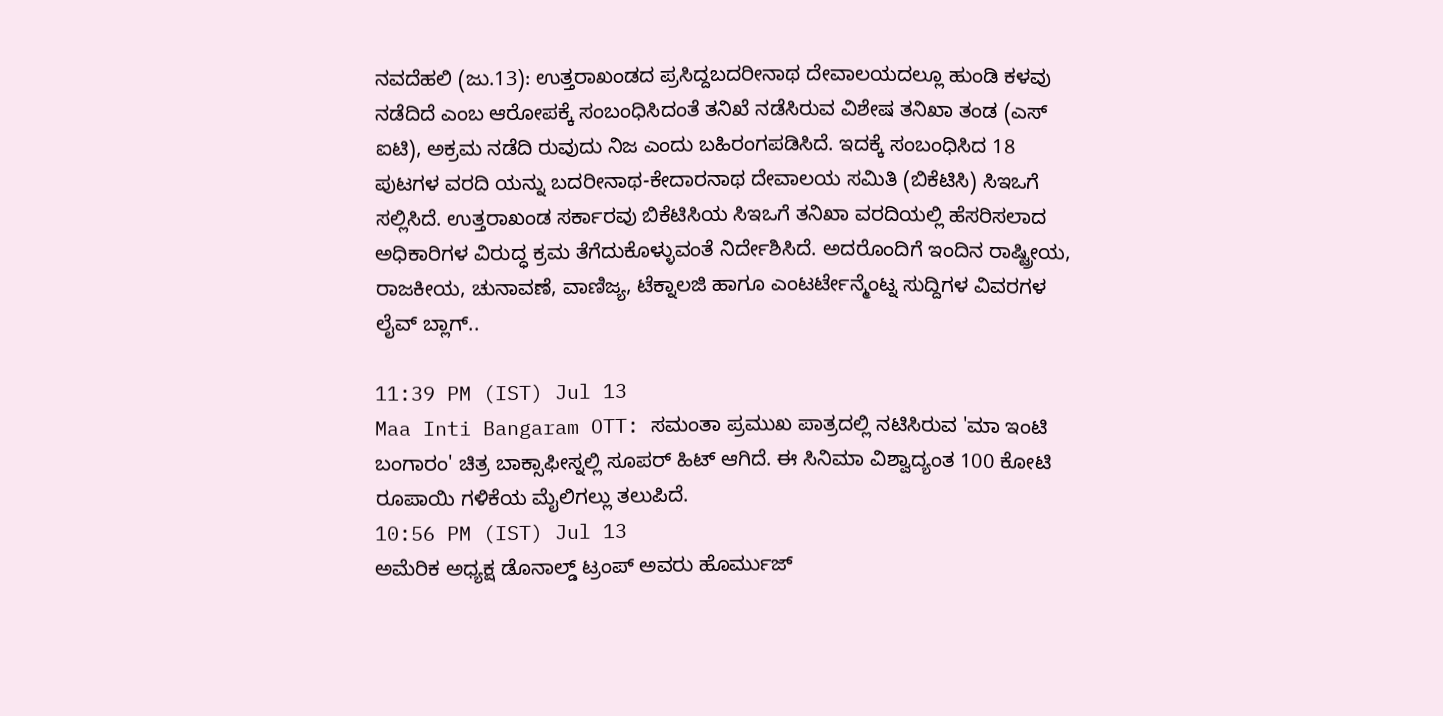ನವದೆಹಲಿ (ಜು.13): ಉತ್ತರಾಖಂಡದ ಪ್ರಸಿದ್ದಬದರೀನಾಥ ದೇವಾಲಯದಲ್ಲೂ ಹುಂಡಿ ಕಳವು ನಡೆದಿದೆ ಎಂಬ ಆರೋಪಕ್ಕೆ ಸಂಬಂಧಿಸಿದಂತೆ ತನಿಖೆ ನಡೆಸಿರುವ ವಿಶೇಷ ತನಿಖಾ ತಂಡ (ಎಸ್ ಐಟಿ), ಅಕ್ರಮ ನಡೆದಿ ರುವುದು ನಿಜ ಎಂದು ಬಹಿರಂಗಪಡಿಸಿದೆ. ಇದಕ್ಕೆ ಸಂಬಂಧಿಸಿದ 18 ಪುಟಗಳ ವರದಿ ಯನ್ನು ಬದರೀನಾಥ-ಕೇದಾರನಾಥ ದೇವಾಲಯ ಸಮಿತಿ (ಬಿಕೆಟಿಸಿ) ಸಿಇಒಗೆ ಸಲ್ಲಿಸಿದೆ. ಉತ್ತರಾಖಂಡ ಸರ್ಕಾರವು ಬಿಕೆಟಿಸಿಯ ಸಿಇಒಗೆ ತನಿಖಾ ವರದಿಯಲ್ಲಿ ಹೆಸರಿಸಲಾದ ಅಧಿಕಾರಿಗಳ ವಿರುದ್ಧ ಕ್ರಮ ತೆಗೆದುಕೊಳ್ಳುವಂತೆ ನಿರ್ದೇಶಿಸಿದೆ. ಅದರೊಂದಿಗೆ ಇಂದಿನ ರಾಷ್ಟ್ರೀಯ, ರಾಜಕೀಯ, ಚುನಾವಣೆ, ವಾಣಿಜ್ಯ, ಟೆಕ್ನಾಲಜಿ ಹಾಗೂ ಎಂಟರ್ಟೇನ್ಮೆಂಟ್ನ ಸುದ್ದಿಗಳ ವಿವರಗಳ ಲೈವ್ ಬ್ಲಾಗ್..

11:39 PM (IST) Jul 13
Maa Inti Bangaram OTT: ಸಮಂತಾ ಪ್ರಮುಖ ಪಾತ್ರದಲ್ಲಿ ನಟಿಸಿರುವ 'ಮಾ ಇಂಟಿ ಬಂಗಾರಂ' ಚಿತ್ರ ಬಾಕ್ಸಾಫೀಸ್ನಲ್ಲಿ ಸೂಪರ್ ಹಿಟ್ ಆಗಿದೆ. ಈ ಸಿನಿಮಾ ವಿಶ್ವಾದ್ಯಂತ 100 ಕೋಟಿ ರೂಪಾಯಿ ಗಳಿಕೆಯ ಮೈಲಿಗಲ್ಲು ತಲುಪಿದೆ.
10:56 PM (IST) Jul 13
ಅಮೆರಿಕ ಅಧ್ಯಕ್ಷ ಡೊನಾಲ್ಡ್ ಟ್ರಂಪ್ ಅವರು ಹೊರ್ಮುಜ್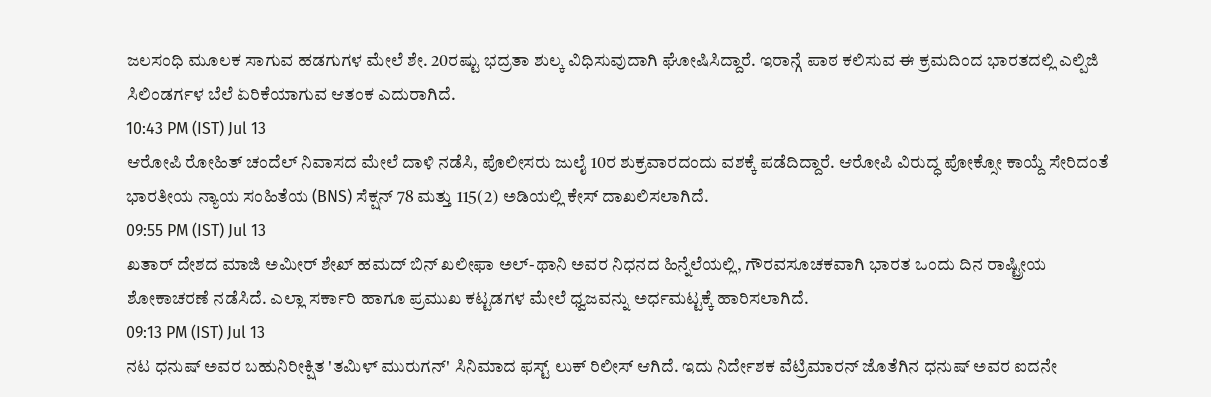ಜಲಸಂಧಿ ಮೂಲಕ ಸಾಗುವ ಹಡಗುಗಳ ಮೇಲೆ ಶೇ. 20ರಷ್ಟು ಭದ್ರತಾ ಶುಲ್ಕ ವಿಧಿಸುವುದಾಗಿ ಘೋಷಿಸಿದ್ದಾರೆ. ಇರಾನ್ಗೆ ಪಾಠ ಕಲಿಸುವ ಈ ಕ್ರಮದಿಂದ ಭಾರತದಲ್ಲಿ ಎಲ್ಪಿಜಿ ಸಿಲಿಂಡರ್ಗಳ ಬೆಲೆ ಏರಿಕೆಯಾಗುವ ಆತಂಕ ಎದುರಾಗಿದೆ.
10:43 PM (IST) Jul 13
ಆರೋಪಿ ರೋಹಿತ್ ಚಂದೆಲ್ ನಿವಾಸದ ಮೇಲೆ ದಾಳಿ ನಡೆಸಿ, ಪೊಲೀಸರು ಜುಲೈ 10ರ ಶುಕ್ರವಾರದಂದು ವಶಕ್ಕೆ ಪಡೆದಿದ್ದಾರೆ. ಆರೋಪಿ ವಿರುದ್ಧ ಪೋಕ್ಸೋ ಕಾಯ್ದೆ ಸೇರಿದಂತೆ ಭಾರತೀಯ ನ್ಯಾಯ ಸಂಹಿತೆಯ (BNS) ಸೆಕ್ಷನ್ 78 ಮತ್ತು 115(2) ಅಡಿಯಲ್ಲಿ ಕೇಸ್ ದಾಖಲಿಸಲಾಗಿದೆ.
09:55 PM (IST) Jul 13
ಖತಾರ್ ದೇಶದ ಮಾಜಿ ಅಮೀರ್ ಶೇಖ್ ಹಮದ್ ಬಿನ್ ಖಲೀಫಾ ಅಲ್-ಥಾನಿ ಅವರ ನಿಧನದ ಹಿನ್ನೆಲೆಯಲ್ಲಿ, ಗೌರವಸೂಚಕವಾಗಿ ಭಾರತ ಒಂದು ದಿನ ರಾಷ್ಟ್ರೀಯ ಶೋಕಾಚರಣೆ ನಡೆಸಿದೆ. ಎಲ್ಲಾ ಸರ್ಕಾರಿ ಹಾಗೂ ಪ್ರಮುಖ ಕಟ್ಟಡಗಳ ಮೇಲೆ ಧ್ವಜವನ್ನು ಅರ್ಧಮಟ್ಟಕ್ಕೆ ಹಾರಿಸಲಾಗಿದೆ.
09:13 PM (IST) Jul 13
ನಟ ಧನುಷ್ ಅವರ ಬಹುನಿರೀಕ್ಷಿತ 'ತಮಿಳ್ ಮುರುಗನ್' ಸಿನಿಮಾದ ಫಸ್ಟ್ ಲುಕ್ ರಿಲೀಸ್ ಆಗಿದೆ. ಇದು ನಿರ್ದೇಶಕ ವೆಟ್ರಿಮಾರನ್ ಜೊತೆಗಿನ ಧನುಷ್ ಅವರ ಐದನೇ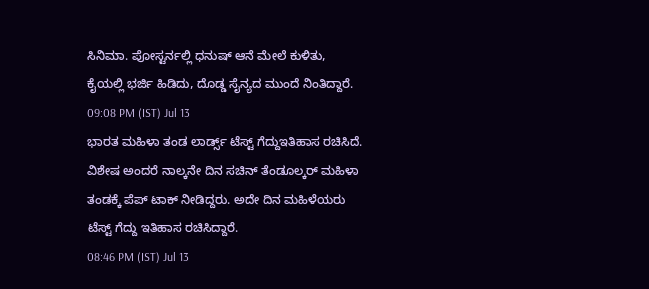ಸಿನಿಮಾ. ಪೋಸ್ಟರ್ನಲ್ಲಿ ಧನುಷ್ ಆನೆ ಮೇಲೆ ಕುಳಿತು, ಕೈಯಲ್ಲಿ ಭರ್ಜಿ ಹಿಡಿದು, ದೊಡ್ಡ ಸೈನ್ಯದ ಮುಂದೆ ನಿಂತಿದ್ದಾರೆ.
09:08 PM (IST) Jul 13
ಭಾರತ ಮಹಿಳಾ ತಂಡ ಲಾರ್ಡ್ಸ್ ಟೆಸ್ಟ್ ಗೆದ್ದುಇತಿಹಾಸ ರಚಿಸಿದೆ. ವಿಶೇಷ ಅಂದರೆ ನಾಲ್ಕನೇ ದಿನ ಸಚಿನ್ ತೆಂಡೂಲ್ಕರ್ ಮಹಿಳಾ ತಂಡಕ್ಕೆ ಪೆಪ್ ಟಾಕ್ ನೀಡಿದ್ದರು. ಅದೇ ದಿನ ಮಹಿಳೆಯರು ಟೆಸ್ಟ್ ಗೆದ್ದು ಇತಿಹಾಸ ರಚಿಸಿದ್ದಾರೆ.
08:46 PM (IST) Jul 13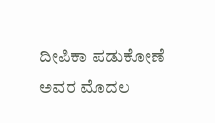ದೀಪಿಕಾ ಪಡುಕೋಣೆ ಅವರ ಮೊದಲ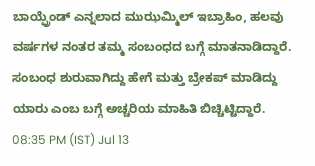ಬಾಯ್ಫ್ರೆಂಡ್ ಎನ್ನಲಾದ ಮುಝಮ್ಮಿಲ್ ಇಬ್ರಾಹಿಂ, ಹಲವು ವರ್ಷಗಳ ನಂತರ ತಮ್ಮ ಸಂಬಂಧದ ಬಗ್ಗೆ ಮಾತನಾಡಿದ್ದಾರೆ. ಸಂಬಂಧ ಶುರುವಾಗಿದ್ದು ಹೇಗೆ ಮತ್ತು ಬ್ರೇಕಪ್ ಮಾಡಿದ್ದು ಯಾರು ಎಂಬ ಬಗ್ಗೆ ಅಚ್ಚರಿಯ ಮಾಹಿತಿ ಬಿಚ್ಚಿಟ್ಟಿದ್ದಾರೆ.
08:35 PM (IST) Jul 13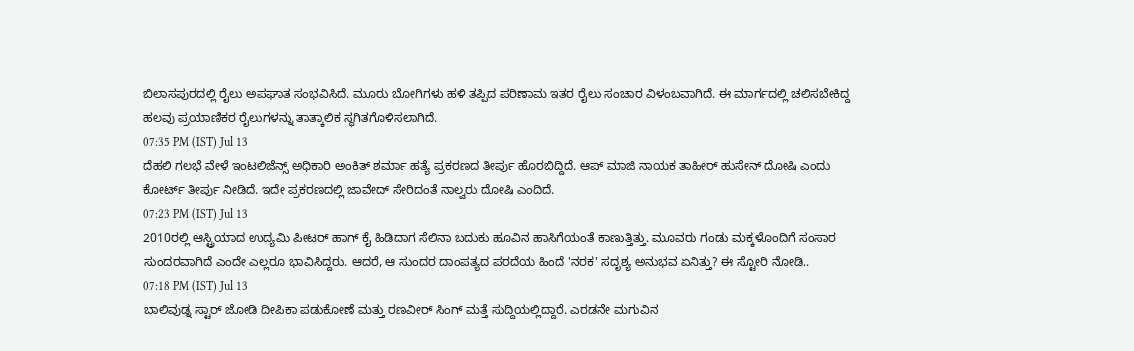ಬಿಲಾಸಪುರದಲ್ಲಿ ರೈಲು ಅಪಘಾತ ಸಂಭವಿಸಿದೆ. ಮೂರು ಬೋಗಿಗಳು ಹಳಿ ತಪ್ಪಿದ ಪರಿಣಾಮ ಇತರ ರೈಲು ಸಂಚಾರ ವಿಳಂಬವಾಗಿದೆ. ಈ ಮಾರ್ಗದಲ್ಲಿ ಚಲಿಸಬೇಕಿದ್ದ ಹಲವು ಪ್ರಯಾಣಿಕರ ರೈಲುಗಳನ್ನು ತಾತ್ಕಾಲಿಕ ಸ್ಥಗಿತಗೊಳಿಸಲಾಗಿದೆ.
07:35 PM (IST) Jul 13
ದೆಹಲಿ ಗಲಭೆ ವೇಳೆ ಇಂಟಲಿಜೆನ್ಸ್ ಅಧಿಕಾರಿ ಅಂಕಿತ್ ಶರ್ಮಾ ಹತ್ಯೆ ಪ್ರಕರಣದ ತೀರ್ಪು ಹೊರಬಿದ್ದಿದೆ. ಆಪ್ ಮಾಜಿ ನಾಯಕ ತಾಹೀರ್ ಹುಸೇನ್ ದೋಷಿ ಎಂದು ಕೋರ್ಟ್ ತೀರ್ಪು ನೀಡಿದೆ. ಇದೇ ಪ್ರಕರಣದಲ್ಲಿ ಜಾವೇದ್ ಸೇರಿದಂತೆ ನಾಲ್ವರು ದೋಷಿ ಎಂದಿದೆ.
07:23 PM (IST) Jul 13
2010ರಲ್ಲಿ ಆಸ್ಟ್ರಿಯಾದ ಉದ್ಯಮಿ ಪೀಟರ್ ಹಾಗ್ ಕೈ ಹಿಡಿದಾಗ ಸೆಲಿನಾ ಬದುಕು ಹೂವಿನ ಹಾಸಿಗೆಯಂತೆ ಕಾಣುತ್ತಿತ್ತು. ಮೂವರು ಗಂಡು ಮಕ್ಕಳೊಂದಿಗೆ ಸಂಸಾರ ಸುಂದರವಾಗಿದೆ ಎಂದೇ ಎಲ್ಲರೂ ಭಾವಿಸಿದ್ದರು. ಆದರೆ, ಆ ಸುಂದರ ದಾಂಪತ್ಯದ ಪರದೆಯ ಹಿಂದೆ 'ನರಕ' ಸದೃಶ್ಯ ಅನುಭವ ಏನಿತ್ತು? ಈ ಸ್ಟೋರಿ ನೋಡಿ..
07:18 PM (IST) Jul 13
ಬಾಲಿವುಡ್ನ ಸ್ಟಾರ್ ಜೋಡಿ ದೀಪಿಕಾ ಪಡುಕೋಣೆ ಮತ್ತು ರಣವೀರ್ ಸಿಂಗ್ ಮತ್ತೆ ಸುದ್ದಿಯಲ್ಲಿದ್ದಾರೆ. ಎರಡನೇ ಮಗುವಿನ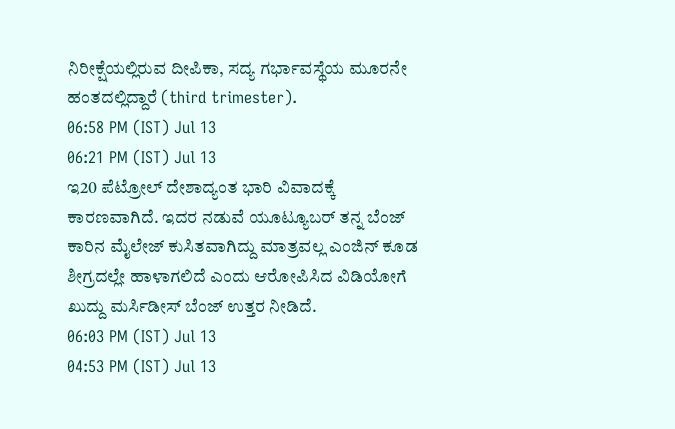ನಿರೀಕ್ಷೆಯಲ್ಲಿರುವ ದೀಪಿಕಾ, ಸದ್ಯ ಗರ್ಭಾವಸ್ಥೆಯ ಮೂರನೇ ಹಂತದಲ್ಲಿದ್ದಾರೆ (third trimester).
06:58 PM (IST) Jul 13
06:21 PM (IST) Jul 13
ಇ20 ಪೆಟ್ರೋಲ್ ದೇಶಾದ್ಯಂತ ಭಾರಿ ವಿವಾದಕ್ಕೆ ಕಾರಣವಾಗಿದೆ. ಇದರ ನಡುವೆ ಯೂಟ್ಯೂಬರ್ ತನ್ನ ಬೆಂಜ್ ಕಾರಿನ ಮೈಲೇಜ್ ಕುಸಿತವಾಗಿದ್ದು ಮಾತ್ರವಲ್ಲ ಎಂಜಿನ್ ಕೂಡ ಶೀಗ್ರದಲ್ಲೇ ಹಾಳಾಗಲಿದೆ ಎಂದು ಆರೋಪಿಸಿದ ವಿಡಿಯೋಗೆ ಖುದ್ದು ಮರ್ಸಿಡೀಸ್ ಬೆಂಜ್ ಉತ್ತರ ನೀಡಿದೆ.
06:03 PM (IST) Jul 13
04:53 PM (IST) Jul 13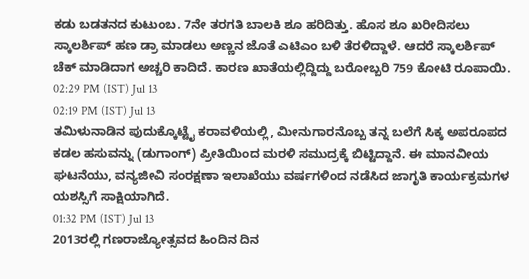ಕಡು ಬಡತನದ ಕುಟುಂಬ. 7ನೇ ತರಗತಿ ಬಾಲಕಿ ಶೂ ಹರಿದಿತ್ತು. ಹೊಸ ಶೂ ಖರೀದಿಸಲು ಸ್ಕಾಲರ್ಶಿಪ್ ಹಣ ಡ್ರಾ ಮಾಡಲು ಅಣ್ಣನ ಜೊತೆ ಎಟಿಎಂ ಬಳಿ ತೆರಳಿದ್ದಾಳೆ. ಆದರೆ ಸ್ಕಾಲರ್ಶಿಪ್ ಚೆಕ್ ಮಾಡಿದಾಗ ಅಚ್ಚರಿ ಕಾದಿದೆ. ಕಾರಣ ಖಾತೆಯಲ್ಲಿದ್ದಿದ್ದು ಬರೋಬ್ಬರಿ 759 ಕೋಟಿ ರೂಪಾಯಿ.
02:29 PM (IST) Jul 13
02:19 PM (IST) Jul 13
ತಮಿಳುನಾಡಿನ ಪುದುಕ್ಕೊಟ್ಟೈ ಕರಾವಳಿಯಲ್ಲಿ, ಮೀನುಗಾರನೊಬ್ಬ ತನ್ನ ಬಲೆಗೆ ಸಿಕ್ಕ ಅಪರೂಪದ ಕಡಲ ಹಸುವನ್ನು (ಡುಗಾಂಗ್) ಪ್ರೀತಿಯಿಂದ ಮರಳಿ ಸಮುದ್ರಕ್ಕೆ ಬಿಟ್ಟಿದ್ದಾನೆ. ಈ ಮಾನವೀಯ ಘಟನೆಯು, ವನ್ಯಜೀವಿ ಸಂರಕ್ಷಣಾ ಇಲಾಖೆಯು ವರ್ಷಗಳಿಂದ ನಡೆಸಿದ ಜಾಗೃತಿ ಕಾರ್ಯಕ್ರಮಗಳ ಯಶಸ್ಸಿಗೆ ಸಾಕ್ಷಿಯಾಗಿದೆ.
01:32 PM (IST) Jul 13
2013ರಲ್ಲಿ ಗಣರಾಜ್ಯೋತ್ಸವದ ಹಿಂದಿನ ದಿನ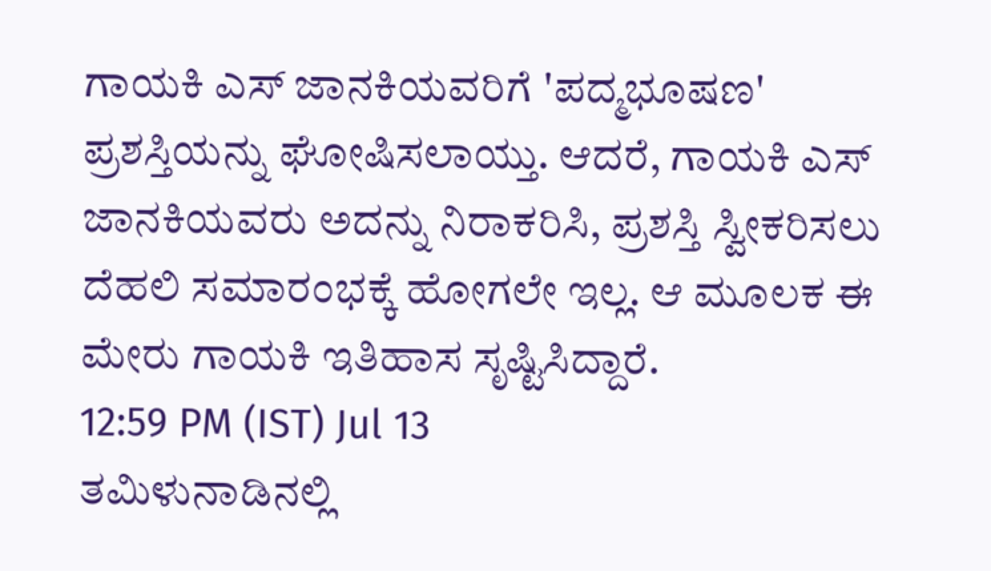ಗಾಯಕಿ ಎಸ್ ಜಾನಕಿಯವರಿಗೆ 'ಪದ್ಮಭೂಷಣ' ಪ್ರಶಸ್ತಿಯನ್ನು ಘೋಷಿಸಲಾಯ್ತು. ಆದರೆ, ಗಾಯಕಿ ಎಸ್ ಜಾನಕಿಯವರು ಅದನ್ನು ನಿರಾಕರಿಸಿ, ಪ್ರಶಸ್ತಿ ಸ್ವೀಕರಿಸಲು ದೆಹಲಿ ಸಮಾರಂಭಕ್ಕೆ ಹೋಗಲೇ ಇಲ್ಲ. ಆ ಮೂಲಕ ಈ ಮೇರು ಗಾಯಕಿ ಇತಿಹಾಸ ಸೃಷ್ಟಿಸಿದ್ದಾರೆ.
12:59 PM (IST) Jul 13
ತಮಿಳುನಾಡಿನಲ್ಲಿ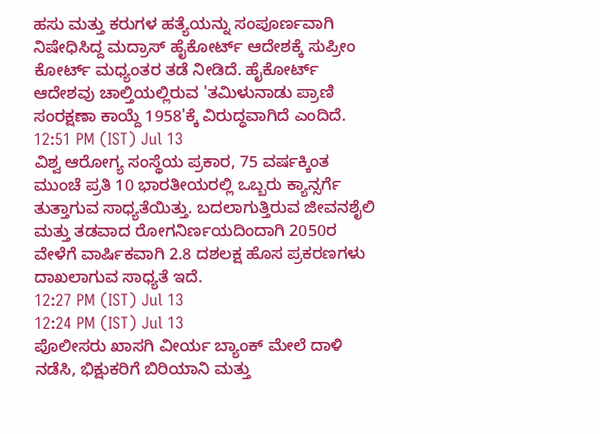ಹಸು ಮತ್ತು ಕರುಗಳ ಹತ್ಯೆಯನ್ನು ಸಂಪೂರ್ಣವಾಗಿ ನಿಷೇಧಿಸಿದ್ದ ಮದ್ರಾಸ್ ಹೈಕೋರ್ಟ್ ಆದೇಶಕ್ಕೆ ಸುಪ್ರೀಂ ಕೋರ್ಟ್ ಮಧ್ಯಂತರ ತಡೆ ನೀಡಿದೆ. ಹೈಕೋರ್ಟ್ ಆದೇಶವು ಚಾಲ್ತಿಯಲ್ಲಿರುವ 'ತಮಿಳುನಾಡು ಪ್ರಾಣಿ ಸಂರಕ್ಷಣಾ ಕಾಯ್ದೆ 1958'ಕ್ಕೆ ವಿರುದ್ಧವಾಗಿದೆ ಎಂದಿದೆ.
12:51 PM (IST) Jul 13
ವಿಶ್ವ ಆರೋಗ್ಯ ಸಂಸ್ಥೆಯ ಪ್ರಕಾರ, 75 ವರ್ಷಕ್ಕಿಂತ ಮುಂಚೆ ಪ್ರತಿ 10 ಭಾರತೀಯರಲ್ಲಿ ಒಬ್ಬರು ಕ್ಯಾನ್ಸರ್ಗೆ ತುತ್ತಾಗುವ ಸಾಧ್ಯತೆಯಿತ್ತು. ಬದಲಾಗುತ್ತಿರುವ ಜೀವನಶೈಲಿ ಮತ್ತು ತಡವಾದ ರೋಗನಿರ್ಣಯದಿಂದಾಗಿ 2050ರ ವೇಳೆಗೆ ವಾರ್ಷಿಕವಾಗಿ 2.8 ದಶಲಕ್ಷ ಹೊಸ ಪ್ರಕರಣಗಳು ದಾಖಲಾಗುವ ಸಾಧ್ಯತೆ ಇದೆ.
12:27 PM (IST) Jul 13
12:24 PM (IST) Jul 13
ಪೊಲೀಸರು ಖಾಸಗಿ ವೀರ್ಯ ಬ್ಯಾಂಕ್ ಮೇಲೆ ದಾಳಿ ನಡೆಸಿ, ಭಿಕ್ಷುಕರಿಗೆ ಬಿರಿಯಾನಿ ಮತ್ತು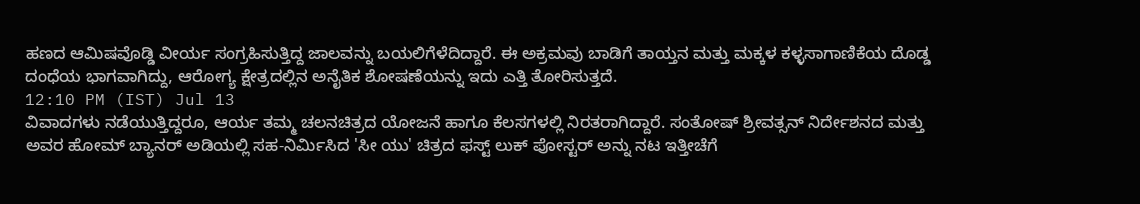ಹಣದ ಆಮಿಷವೊಡ್ಡಿ ವೀರ್ಯ ಸಂಗ್ರಹಿಸುತ್ತಿದ್ದ ಜಾಲವನ್ನು ಬಯಲಿಗೆಳೆದಿದ್ದಾರೆ. ಈ ಅಕ್ರಮವು ಬಾಡಿಗೆ ತಾಯ್ತನ ಮತ್ತು ಮಕ್ಕಳ ಕಳ್ಳಸಾಗಾಣಿಕೆಯ ದೊಡ್ಡ ದಂಧೆಯ ಭಾಗವಾಗಿದ್ದು, ಆರೋಗ್ಯ ಕ್ಷೇತ್ರದಲ್ಲಿನ ಅನೈತಿಕ ಶೋಷಣೆಯನ್ನು ಇದು ಎತ್ತಿ ತೋರಿಸುತ್ತದೆ.
12:10 PM (IST) Jul 13
ವಿವಾದಗಳು ನಡೆಯುತ್ತಿದ್ದರೂ, ಆರ್ಯ ತಮ್ಮ ಚಲನಚಿತ್ರದ ಯೋಜನೆ ಹಾಗೂ ಕೆಲಸಗಳಲ್ಲಿ ನಿರತರಾಗಿದ್ದಾರೆ. ಸಂತೋಷ್ ಶ್ರೀವತ್ಸನ್ ನಿರ್ದೇಶನದ ಮತ್ತು ಅವರ ಹೋಮ್ ಬ್ಯಾನರ್ ಅಡಿಯಲ್ಲಿ ಸಹ-ನಿರ್ಮಿಸಿದ 'ಸೀ ಯು' ಚಿತ್ರದ ಫಸ್ಟ್ ಲುಕ್ ಪೋಸ್ಟರ್ ಅನ್ನು ನಟ ಇತ್ತೀಚೆಗೆ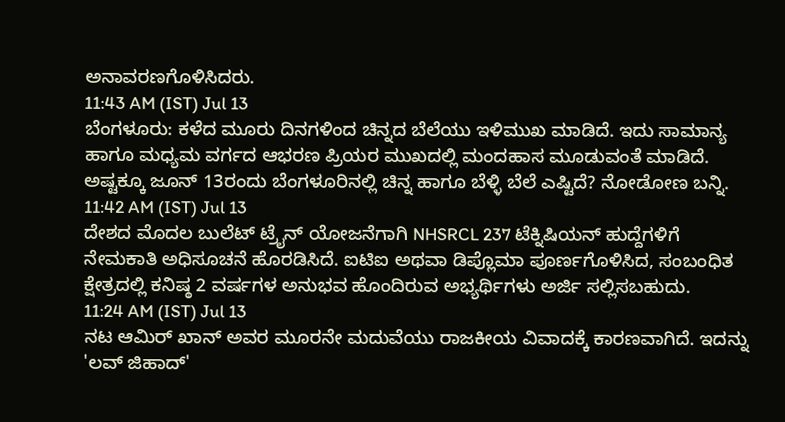ಅನಾವರಣಗೊಳಿಸಿದರು.
11:43 AM (IST) Jul 13
ಬೆಂಗಳೂರು: ಕಳೆದ ಮೂರು ದಿನಗಳಿಂದ ಚಿನ್ನದ ಬೆಲೆಯು ಇಳಿಮುಖ ಮಾಡಿದೆ. ಇದು ಸಾಮಾನ್ಯ ಹಾಗೂ ಮಧ್ಯಮ ವರ್ಗದ ಆಭರಣ ಪ್ರಿಯರ ಮುಖದಲ್ಲಿ ಮಂದಹಾಸ ಮೂಡುವಂತೆ ಮಾಡಿದೆ. ಅಷ್ಟಕ್ಕೂ ಜೂನ್ 13ರಂದು ಬೆಂಗಳೂರಿನಲ್ಲಿ ಚಿನ್ನ ಹಾಗೂ ಬೆಳ್ಳಿ ಬೆಲೆ ಎಷ್ಟಿದೆ? ನೋಡೋಣ ಬನ್ನಿ.
11:42 AM (IST) Jul 13
ದೇಶದ ಮೊದಲ ಬುಲೆಟ್ ಟ್ರೈನ್ ಯೋಜನೆಗಾಗಿ NHSRCL 237 ಟೆಕ್ನಿಷಿಯನ್ ಹುದ್ದೆಗಳಿಗೆ ನೇಮಕಾತಿ ಅಧಿಸೂಚನೆ ಹೊರಡಿಸಿದೆ. ಐಟಿಐ ಅಥವಾ ಡಿಪ್ಲೊಮಾ ಪೂರ್ಣಗೊಳಿಸಿದ, ಸಂಬಂಧಿತ ಕ್ಷೇತ್ರದಲ್ಲಿ ಕನಿಷ್ಠ 2 ವರ್ಷಗಳ ಅನುಭವ ಹೊಂದಿರುವ ಅಭ್ಯರ್ಥಿಗಳು ಅರ್ಜಿ ಸಲ್ಲಿಸಬಹುದು.
11:24 AM (IST) Jul 13
ನಟ ಆಮಿರ್ ಖಾನ್ ಅವರ ಮೂರನೇ ಮದುವೆಯು ರಾಜಕೀಯ ವಿವಾದಕ್ಕೆ ಕಾರಣವಾಗಿದೆ. ಇದನ್ನು 'ಲವ್ ಜಿಹಾದ್'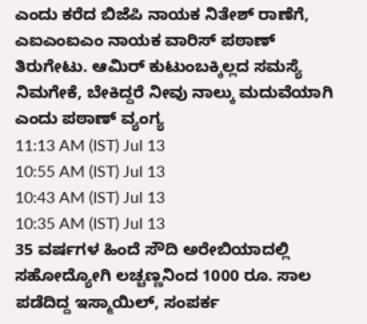ಎಂದು ಕರೆದ ಬಿಜೆಪಿ ನಾಯಕ ನಿತೇಶ್ ರಾಣೆಗೆ, ಎಐಎಂಐಎಂ ನಾಯಕ ವಾರಿಸ್ ಪಠಾಣ್ ತಿರುಗೇಟು. ಆಮಿರ್ ಕುಟುಂಬಕ್ಕಿಲ್ಲದ ಸಮಸ್ಯೆ ನಿಮಗೇಕೆ, ಬೇಕಿದ್ದರೆ ನೀವು ನಾಲ್ಕು ಮದುವೆಯಾಗಿ ಎಂದು ಪಠಾಣ್ ವ್ಯಂಗ್ಯ
11:13 AM (IST) Jul 13
10:55 AM (IST) Jul 13
10:43 AM (IST) Jul 13
10:35 AM (IST) Jul 13
35 ವರ್ಷಗಳ ಹಿಂದೆ ಸೌದಿ ಅರೇಬಿಯಾದಲ್ಲಿ ಸಹೋದ್ಯೋಗಿ ಲಚ್ಚಣ್ಣನಿಂದ 1000 ರೂ. ಸಾಲ ಪಡೆದಿದ್ದ ಇಸ್ಮಾಯಿಲ್, ಸಂಪರ್ಕ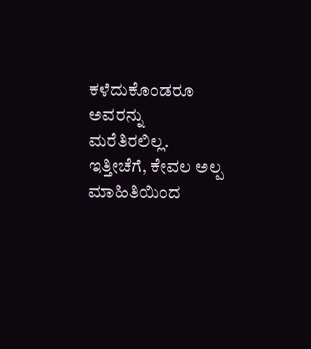ಕಳೆದುಕೊಂಡರೂ ಅವರನ್ನು ಮರೆತಿರಲಿಲ್ಲ. ಇತ್ತೀಚೆಗೆ, ಕೇವಲ ಅಲ್ಪ ಮಾಹಿತಿಯಿಂದ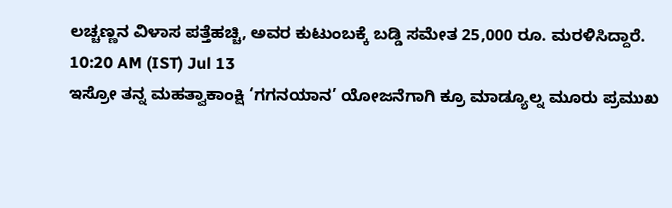ಲಚ್ಚಣ್ಣನ ವಿಳಾಸ ಪತ್ತೆಹಚ್ಚಿ, ಅವರ ಕುಟುಂಬಕ್ಕೆ ಬಡ್ಡಿ ಸಮೇತ 25,000 ರೂ. ಮರಳಿಸಿದ್ದಾರೆ.
10:20 AM (IST) Jul 13
ಇಸ್ರೋ ತನ್ನ ಮಹತ್ವಾಕಾಂಕ್ಷಿ ‘ಗಗನಯಾನ’ ಯೋಜನೆಗಾಗಿ ಕ್ರೂ ಮಾಡ್ಯೂಲ್ನ ಮೂರು ಪ್ರಮುಖ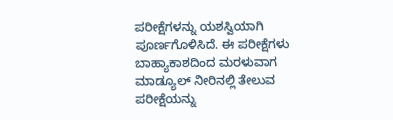ಪರೀಕ್ಷೆಗಳನ್ನು ಯಶಸ್ವಿಯಾಗಿ ಪೂರ್ಣಗೊಳಿಸಿದೆ. ಈ ಪರೀಕ್ಷೆಗಳು ಬಾಹ್ಯಾಕಾಶದಿಂದ ಮರಳುವಾಗ ಮಾಡ್ಯೂಲ್ ನೀರಿನಲ್ಲಿ ತೇಲುವ ಪರೀಕ್ಷೆಯನ್ನು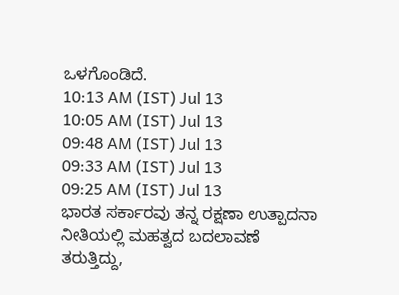ಒಳಗೊಂಡಿದೆ.
10:13 AM (IST) Jul 13
10:05 AM (IST) Jul 13
09:48 AM (IST) Jul 13
09:33 AM (IST) Jul 13
09:25 AM (IST) Jul 13
ಭಾರತ ಸರ್ಕಾರವು ತನ್ನ ರಕ್ಷಣಾ ಉತ್ಪಾದನಾ ನೀತಿಯಲ್ಲಿ ಮಹತ್ವದ ಬದಲಾವಣೆ ತರುತ್ತಿದ್ದು,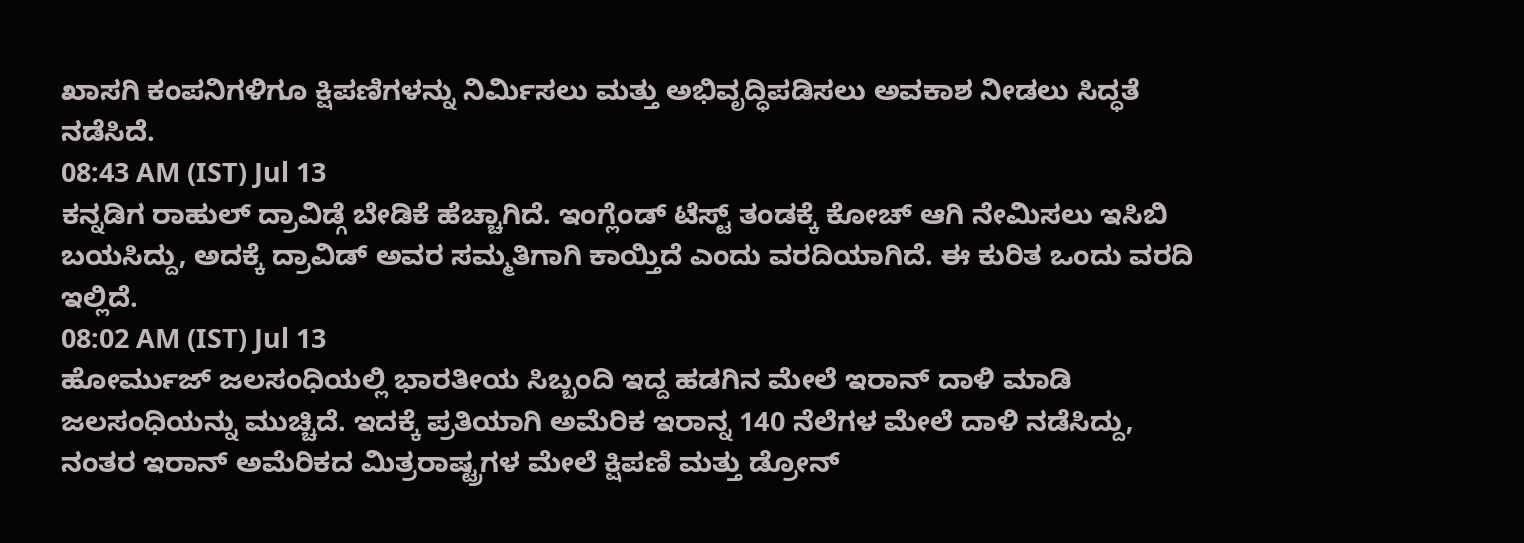ಖಾಸಗಿ ಕಂಪನಿಗಳಿಗೂ ಕ್ಷಿಪಣಿಗಳನ್ನು ನಿರ್ಮಿಸಲು ಮತ್ತು ಅಭಿವೃದ್ಧಿಪಡಿಸಲು ಅವಕಾಶ ನೀಡಲು ಸಿದ್ಧತೆ ನಡೆಸಿದೆ.
08:43 AM (IST) Jul 13
ಕನ್ನಡಿಗ ರಾಹುಲ್ ದ್ರಾವಿಡ್ಗೆ ಬೇಡಿಕೆ ಹೆಚ್ಚಾಗಿದೆ. ಇಂಗ್ಲೆಂಡ್ ಟೆಸ್ಟ್ ತಂಡಕ್ಕೆ ಕೋಚ್ ಆಗಿ ನೇಮಿಸಲು ಇಸಿಬಿ ಬಯಸಿದ್ದು, ಅದಕ್ಕೆ ದ್ರಾವಿಡ್ ಅವರ ಸಮ್ಮತಿಗಾಗಿ ಕಾಯ್ತಿದೆ ಎಂದು ವರದಿಯಾಗಿದೆ. ಈ ಕುರಿತ ಒಂದು ವರದಿ ಇಲ್ಲಿದೆ.
08:02 AM (IST) Jul 13
ಹೋರ್ಮುಜ್ ಜಲಸಂಧಿಯಲ್ಲಿ ಭಾರತೀಯ ಸಿಬ್ಬಂದಿ ಇದ್ದ ಹಡಗಿನ ಮೇಲೆ ಇರಾನ್ ದಾಳಿ ಮಾಡಿ ಜಲಸಂಧಿಯನ್ನು ಮುಚ್ಚಿದೆ. ಇದಕ್ಕೆ ಪ್ರತಿಯಾಗಿ ಅಮೆರಿಕ ಇರಾನ್ನ 140 ನೆಲೆಗಳ ಮೇಲೆ ದಾಳಿ ನಡೆಸಿದ್ದು, ನಂತರ ಇರಾನ್ ಅಮೆರಿಕದ ಮಿತ್ರರಾಷ್ಟ್ರಗಳ ಮೇಲೆ ಕ್ಷಿಪಣಿ ಮತ್ತು ಡ್ರೋನ್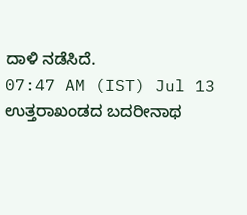ದಾಳಿ ನಡೆಸಿದೆ.
07:47 AM (IST) Jul 13
ಉತ್ತರಾಖಂಡದ ಬದರೀನಾಥ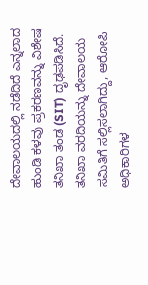ದೇವಾಲಯದಲ್ಲಿ ನಡೆದಿದೆ ಎನ್ನಲಾದ ಹುಂಡಿ ಕಳವು ಪ್ರಕರಣವನ್ನು ವಿಶೇಷ ತನಿಖಾ ತಂಡ (SIT) ದೃಢಪಡಿಸಿದೆ. ತನಿಖಾ ವರದಿಯನ್ನು ದೇವಾಲಯ ಸಮಿತಿಗೆ ಸಲ್ಲಿಸಲಾಗಿದ್ದು, ಆರೋಪಿ ಅಧಿಕಾರಿಗಳ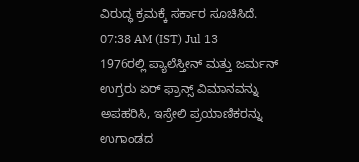ವಿರುದ್ಧ ಕ್ರಮಕ್ಕೆ ಸರ್ಕಾರ ಸೂಚಿಸಿದೆ.
07:38 AM (IST) Jul 13
1976ರಲ್ಲಿ ಪ್ಯಾಲೆಸ್ತೀನ್ ಮತ್ತು ಜರ್ಮನ್ ಉಗ್ರರು ಏರ್ ಫ್ರಾನ್ಸ್ ವಿಮಾನವನ್ನು ಅಪಹರಿಸಿ, ಇಸ್ರೇಲಿ ಪ್ರಯಾಣಿಕರನ್ನು ಉಗಾಂಡದ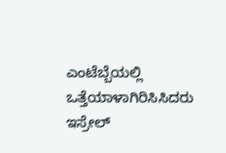ಎಂಟೆಬ್ಬೆಯಲ್ಲಿ ಒತ್ತೆಯಾಳಾಗಿರಿಸಿಸಿದರು ಇಸ್ರೇಲ್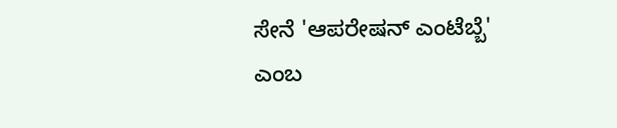ಸೇನೆ 'ಆಪರೇಷನ್ ಎಂಟೆಬ್ಬೆ' ಎಂಬ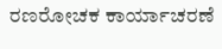ರಣರೋಚಕ ಕಾರ್ಯಾಚರಣೆ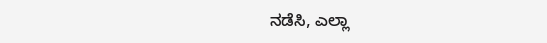ನಡೆಸಿ, ಎಲ್ಲಾ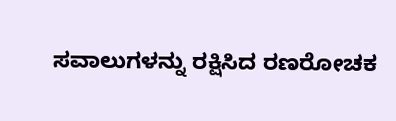ಸವಾಲುಗಳನ್ನು ರಕ್ಷಿಸಿದ ರಣರೋಚಕ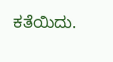ಕತೆಯಿದು.